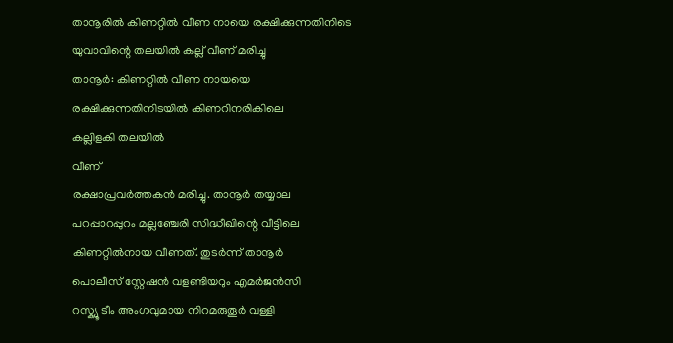താനൂരിൽ കിണറ്റിൽ വീണ നായെ രക്ഷിക്കുന്നതിനിടെ യുവാവിന്റെ തലയിൽ കല്ല് വീണ് മരിച്ചു
താനൂർ: കിണറ്റിൽ വീണ നായയെ
രക്ഷിക്കുന്നതിനിടയിൽ കിണറിനരികിലെ
കല്ലിളകി തലയിൽ
വീണ്
രക്ഷാപ്രവർത്തകൻ മരിച്ചു. താനൂർ തയ്യാല
പറപ്പാറപ്പുറം മല്ലഞ്ചേരി സിദ്ധീഖിന്റെ വീട്ടിലെ
കിണറ്റിൽനായ വീണത്. തുടർന്ന് താനൂർ
പൊലീസ് സ്റ്റേഷൻ വളണ്ടിയറും എമർജൻസി
റസ്ക്യൂ ടീം അംഗവുമായ നിറമരുതൂർ വള്ളി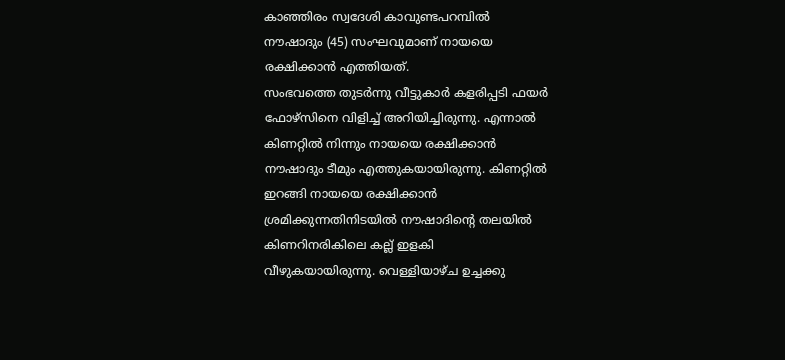കാഞ്ഞിരം സ്വദേശി കാവുണ്ടപറമ്പിൽ
നൗഷാദും (45) സംഘവുമാണ് നായയെ
രക്ഷിക്കാൻ എത്തിയത്.
സംഭവത്തെ തുടർന്നു വീട്ടുകാർ കളരിപ്പടി ഫയർ
ഫോഴ്സിനെ വിളിച്ച് അറിയിച്ചിരുന്നു. എന്നാൽ
കിണറ്റിൽ നിന്നും നായയെ രക്ഷിക്കാൻ
നൗഷാദും ടീമും എത്തുകയായിരുന്നു. കിണറ്റിൽ
ഇറങ്ങി നായയെ രക്ഷിക്കാൻ
ശ്രമിക്കുന്നതിനിടയിൽ നൗഷാദിന്റെ തലയിൽ
കിണറിനരികിലെ കല്ല് ഇളകി
വീഴുകയായിരുന്നു. വെള്ളിയാഴ്ച ഉച്ചക്കു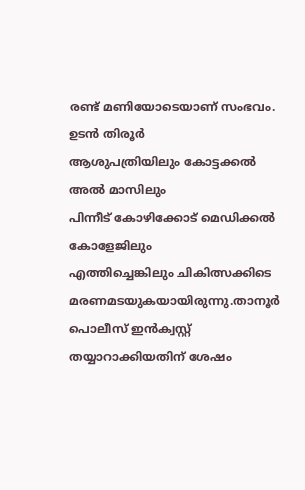രണ്ട് മണിയോടെയാണ് സംഭവം. ഉടൻ തിരൂർ
ആശുപത്രിയിലും കോട്ടക്കൽ അൽ മാസിലും
പിന്നീട് കോഴിക്കോട് മെഡിക്കൽ കോളേജിലും
എത്തിച്ചെങ്കിലും ചികിത്സക്കിടെ
മരണമടയുകയായിരുന്നു.താനൂർ പൊലീസ് ഇൻക്വസ്റ്റ്
തയ്യാറാക്കിയതിന് ശേഷം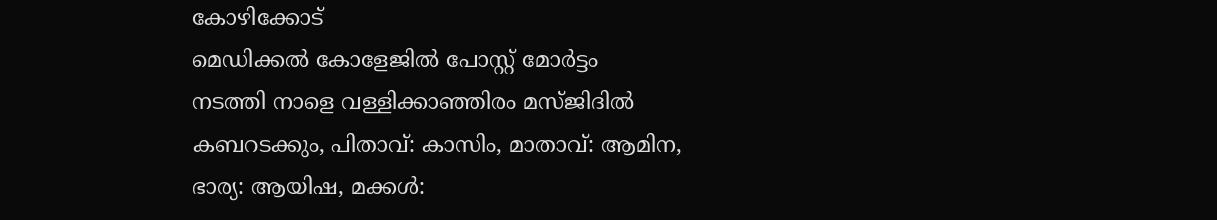കോഴിക്കോട്
മെഡിക്കൽ കോളേജിൽ പോസ്റ്റ് മോർട്ടം
നടത്തി നാളെ വള്ളിക്കാഞ്ഞിരം മസ്ജിദിൽ
കബറടക്കും, പിതാവ്: കാസിം, മാതാവ്: ആമിന,
ഭാര്യ: ആയിഷ, മക്കൾ: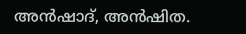അൻഷാദ്, അൻഷിത.